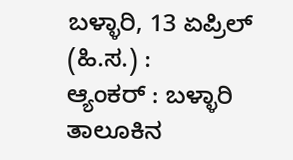ಬಳ್ಳಾರಿ, 13 ಏಪ್ರಿಲ್ (ಹಿ.ಸ.) :
ಆ್ಯಂಕರ್ : ಬಳ್ಳಾರಿ ತಾಲೂಕಿನ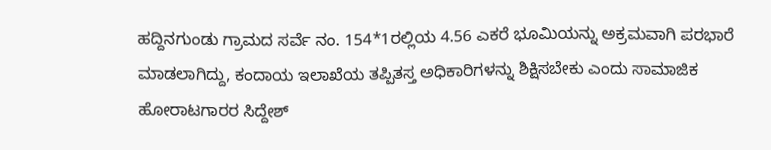ಹದ್ದಿನಗುಂಡು ಗ್ರಾಮದ ಸರ್ವೆ ನಂ. 154*1ರಲ್ಲಿಯ 4.56 ಎಕರೆ ಭೂಮಿಯನ್ನು ಅಕ್ರಮವಾಗಿ ಪರಭಾರೆ ಮಾಡಲಾಗಿದ್ದು, ಕಂದಾಯ ಇಲಾಖೆಯ ತಪ್ಪಿತಸ್ತ ಅಧಿಕಾರಿಗಳನ್ನು ಶಿಕ್ಷಿಸಬೇಕು ಎಂದು ಸಾಮಾಜಿಕ ಹೋರಾಟಗಾರರ ಸಿದ್ದೇಶ್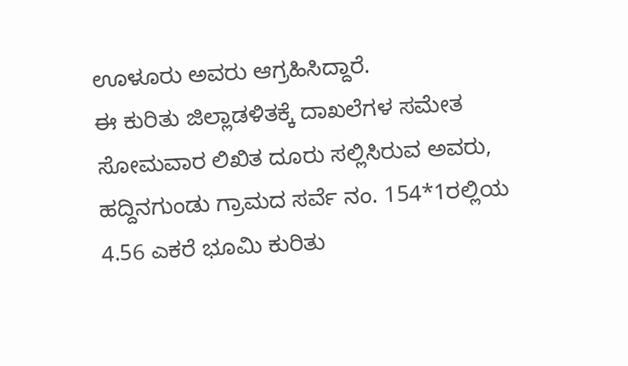ಊಳೂರು ಅವರು ಆಗ್ರಹಿಸಿದ್ದಾರೆ.
ಈ ಕುರಿತು ಜಿಲ್ಲಾಡಳಿತಕ್ಕೆ ದಾಖಲೆಗಳ ಸಮೇತ ಸೋಮವಾರ ಲಿಖಿತ ದೂರು ಸಲ್ಲಿಸಿರುವ ಅವರು, ಹದ್ದಿನಗುಂಡು ಗ್ರಾಮದ ಸರ್ವೆ ನಂ. 154*1ರಲ್ಲಿಯ 4.56 ಎಕರೆ ಭೂಮಿ ಕುರಿತು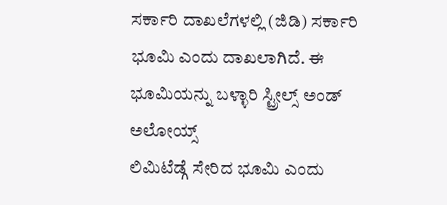ಸರ್ಕಾರಿ ದಾಖಲೆಗಳಲ್ಲಿ (ಜಿಡಿ) ಸರ್ಕಾರಿ ಭೂಮಿ ಎಂದು ದಾಖಲಾಗಿದೆ. ಈ ಭೂಮಿಯನ್ನು ಬಳ್ಳಾರಿ ಸ್ಟ್ರೀಲ್ಸ್ ಅಂಡ್ ಅಲೋಯ್ಸ್
ಲಿಮಿಟೆಡ್ಗೆ ಸೇರಿದ ಭೂಮಿ ಎಂದು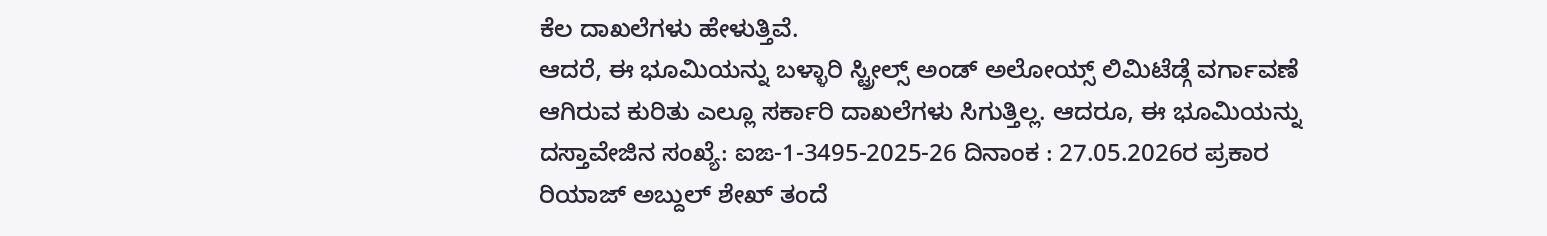ಕೆಲ ದಾಖಲೆಗಳು ಹೇಳುತ್ತಿವೆ.
ಆದರೆ, ಈ ಭೂಮಿಯನ್ನು ಬಳ್ಳಾರಿ ಸ್ಟ್ರೀಲ್ಸ್ ಅಂಡ್ ಅಲೋಯ್ಸ್ ಲಿಮಿಟೆಡ್ಗೆ ವರ್ಗಾವಣೆ ಆಗಿರುವ ಕುರಿತು ಎಲ್ಲೂ ಸರ್ಕಾರಿ ದಾಖಲೆಗಳು ಸಿಗುತ್ತಿಲ್ಲ. ಆದರೂ, ಈ ಭೂಮಿಯನ್ನು ದಸ್ತಾವೇಜಿನ ಸಂಖ್ಯೆ: ಐಙ-1-3495-2025-26 ದಿನಾಂಕ : 27.05.2026ರ ಪ್ರಕಾರ ರಿಯಾಜ್ ಅಬ್ದುಲ್ ಶೇಖ್ ತಂದೆ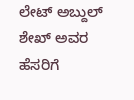ಲೇಟ್ ಅಬ್ದುಲ್ ಶೇಖ್ ಅವರ ಹೆಸರಿಗೆ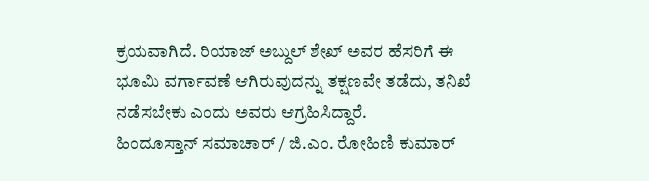ಕ್ರಯವಾಗಿದೆ. ರಿಯಾಜ್ ಅಬ್ದುಲ್ ಶೇಖ್ ಅವರ ಹೆಸರಿಗೆ ಈ ಭೂಮಿ ವರ್ಗಾವಣೆ ಆಗಿರುವುದನ್ನು ತಕ್ಷಣವೇ ತಡೆದು, ತನಿಖೆ ನಡೆಸಬೇಕು ಎಂದು ಅವರು ಆಗ್ರಹಿಸಿದ್ದಾರೆ.
ಹಿಂದೂಸ್ತಾನ್ ಸಮಾಚಾರ್ / ಜಿ.ಎಂ. ರೋಹಿಣಿ ಕುಮಾರ್